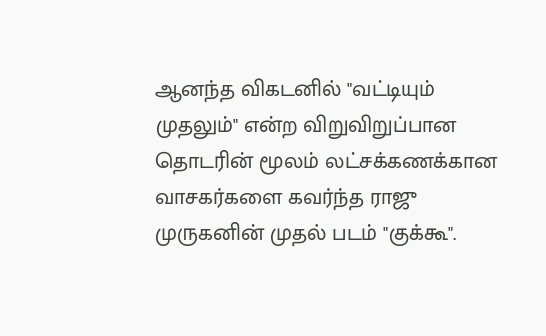ஆனந்த விகடனில் "வட்டியும் முதலும்" என்ற விறுவிறுப்பான தொடரின் மூலம் லட்சக்கணக்கான வாசகர்களை கவர்ந்த ராஜு முருகனின் முதல் படம் "குக்கூ".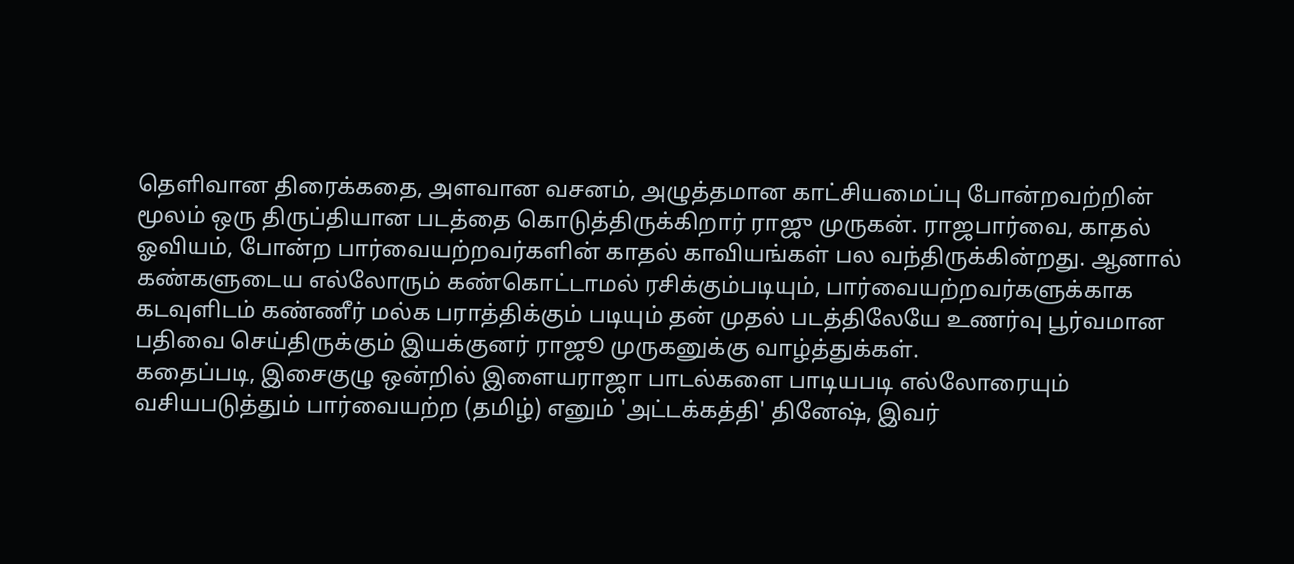தெளிவான திரைக்கதை, அளவான வசனம், அழுத்தமான காட்சியமைப்பு போன்றவற்றின் மூலம் ஒரு திருப்தியான படத்தை கொடுத்திருக்கிறார் ராஜு முருகன். ராஜபார்வை, காதல் ஓவியம், போன்ற பார்வையற்றவர்களின் காதல் காவியங்கள் பல வந்திருக்கின்றது. ஆனால் கண்களுடைய எல்லோரும் கண்கொட்டாமல் ரசிக்கும்படியும், பார்வையற்றவர்களுக்காக கடவுளிடம் கண்ணீர் மல்க பராத்திக்கும் படியும் தன் முதல் படத்திலேயே உணர்வு பூர்வமான பதிவை செய்திருக்கும் இயக்குனர் ராஜூ முருகனுக்கு வாழ்த்துக்கள்.
கதைப்படி, இசைகுழு ஒன்றில் இளையராஜா பாடல்களை பாடியபடி எல்லோரையும் வசியபடுத்தும் பார்வையற்ற (தமிழ்) எனும் 'அட்டக்கத்தி' தினேஷ், இவர்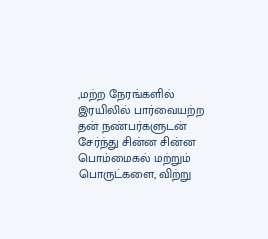,மற்ற நேரங்களில் இரயிலில் பார்வையற்ற தன் நண்பர்களுடன் சேர்ந்து சின்ன சின்ன பொம்மைகல் மற்றும் பொருட்களை, விற்று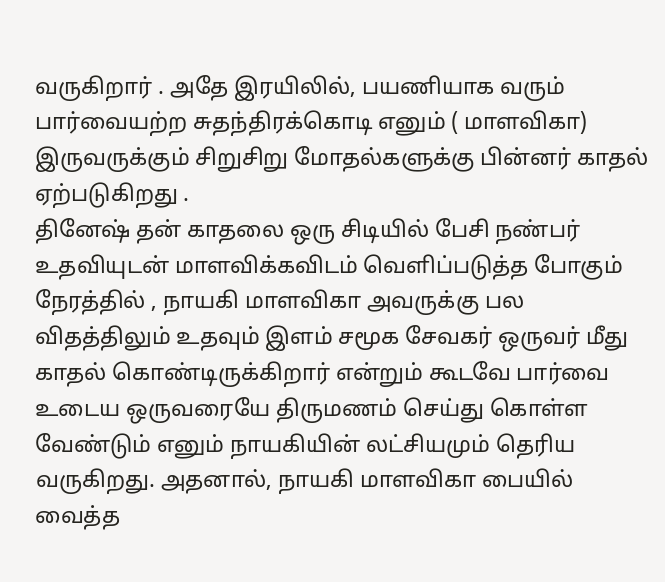வருகிறார் . அதே இரயிலில், பயணியாக வரும் பார்வையற்ற சுதந்திரக்கொடி எனும் ( மாளவிகா) இருவருக்கும் சிறுசிறு மோதல்களுக்கு பின்னர் காதல் ஏற்படுகிறது .
தினேஷ் தன் காதலை ஒரு சிடியில் பேசி நண்பர் உதவியுடன் மாளவிக்கவிடம் வெளிப்படுத்த போகும் நேரத்தில் , நாயகி மாளவிகா அவருக்கு பல விதத்திலும் உதவும் இளம் சமூக சேவகர் ஒருவர் மீது காதல் கொண்டிருக்கிறார் என்றும் கூடவே பார்வை உடைய ஒருவரையே திருமணம் செய்து கொள்ள வேண்டும் எனும் நாயகியின் லட்சியமும் தெரிய வருகிறது. அதனால், நாயகி மாளவிகா பையில் வைத்த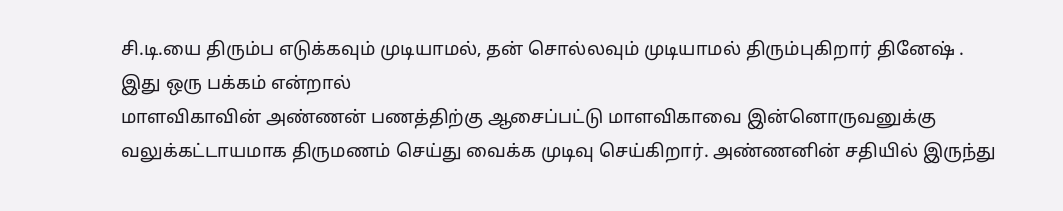சி.டி.யை திரும்ப எடுக்கவும் முடியாமல், தன் சொல்லவும் முடியாமல் திரும்புகிறார் தினேஷ் .
இது ஒரு பக்கம் என்றால்
மாளவிகாவின் அண்ணன் பணத்திற்கு ஆசைப்பட்டு மாளவிகாவை இன்னொருவனுக்கு வலுக்கட்டாயமாக திருமணம் செய்து வைக்க முடிவு செய்கிறார். அண்ணனின் சதியில் இருந்து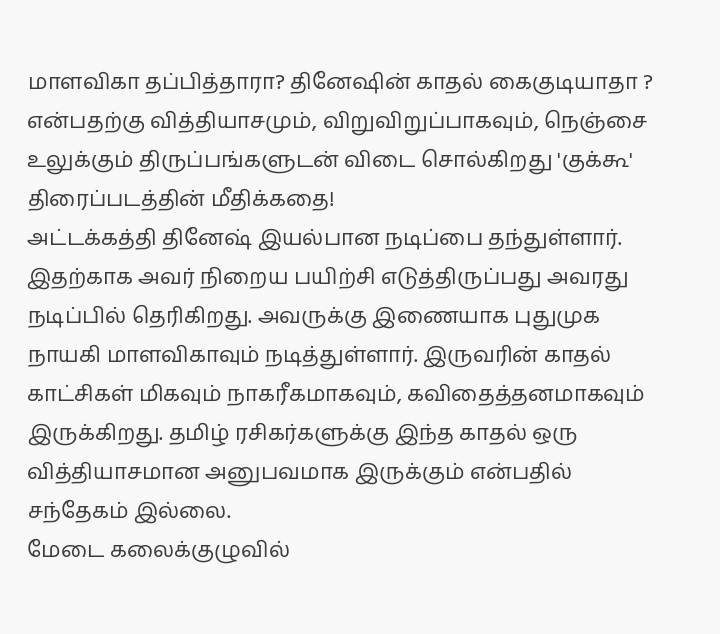மாளவிகா தப்பித்தாரா? தினேஷின் காதல் கைகுடியாதா ? என்பதற்கு வித்தியாசமும், விறுவிறுப்பாகவும், நெஞ்சை உலுக்கும் திருப்பங்களுடன் விடை சொல்கிறது 'குக்கூ' திரைப்படத்தின் மீதிக்கதை!
அட்டக்கத்தி தினேஷ் இயல்பான நடிப்பை தந்துள்ளார். இதற்காக அவர் நிறைய பயிற்சி எடுத்திருப்பது அவரது நடிப்பில் தெரிகிறது. அவருக்கு இணையாக புதுமுக நாயகி மாளவிகாவும் நடித்துள்ளார். இருவரின் காதல் காட்சிகள் மிகவும் நாகரீகமாகவும், கவிதைத்தனமாகவும் இருக்கிறது. தமிழ் ரசிகர்களுக்கு இந்த காதல் ஒரு வித்தியாசமான அனுபவமாக இருக்கும் என்பதில் சந்தேகம் இல்லை.
மேடை கலைக்குழுவில்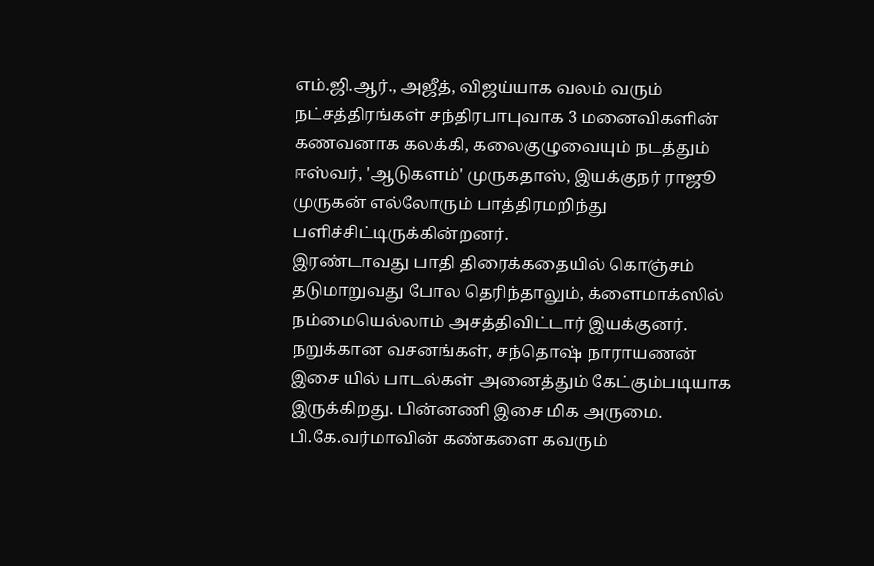எம்.ஜி.ஆர்., அஜீத், விஜய்யாக வலம் வரும் நட்சத்திரங்கள் சந்திரபாபுவாக 3 மனைவிகளின் கணவனாக கலக்கி, கலைகுழுவையும் நடத்தும் ஈஸ்வர், 'ஆடுகளம்' முருகதாஸ், இயக்குநர் ராஜூ முருகன் எல்லோரும் பாத்திரமறிந்து பளிச்சிட்டிருக்கின்றனர்.
இரண்டாவது பாதி திரைக்கதையில் கொஞ்சம் தடுமாறுவது போல தெரிந்தாலும், க்ளைமாக்ஸில் நம்மையெல்லாம் அசத்திவிட்டார் இயக்குனர். நறுக்கான வசனங்கள், சந்தொஷ் நாராயணன் இசை யில் பாடல்கள் அனைத்தும் கேட்கும்படியாக இருக்கிறது. பின்னணி இசை மிக அருமை. பி.கே.வர்மாவின் கண்களை கவரும்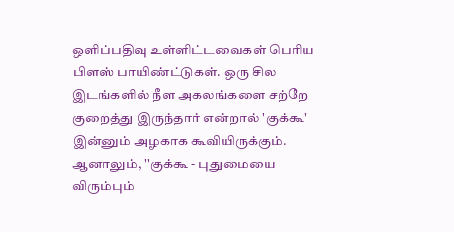ஒளிப்பதிவு உள்ளிட்டவைகள் பெரிய பிளஸ் பாயிண்ட்டுகள். ஒரு சில இடங்களில் நீள அகலங்களை சற்றே குறைத்து இருந்தார் என்றால் 'குக்கூ' இன்னும் அழகாக கூவியிருக்கும்.
ஆனாலும், ''குக்கூ - புதுமையை விரும்பும்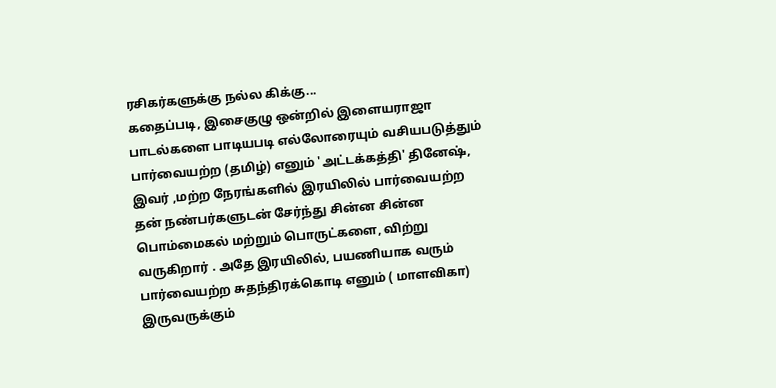ரசிகர்களுக்கு நல்ல கிக்கு...
கதைப்படி, இசைகுழு ஒன்றில் இளையராஜா பாடல்களை பாடியபடி எல்லோரையும் வசியபடுத்தும் பார்வையற்ற (தமிழ்) எனும் 'அட்டக்கத்தி' தினேஷ், இவர் ,மற்ற நேரங்களில் இரயிலில் பார்வையற்ற தன் நண்பர்களுடன் சேர்ந்து சின்ன சின்ன பொம்மைகல் மற்றும் பொருட்களை, விற்று வருகிறார் . அதே இரயிலில், பயணியாக வரும் பார்வையற்ற சுதந்திரக்கொடி எனும் ( மாளவிகா) இருவருக்கும்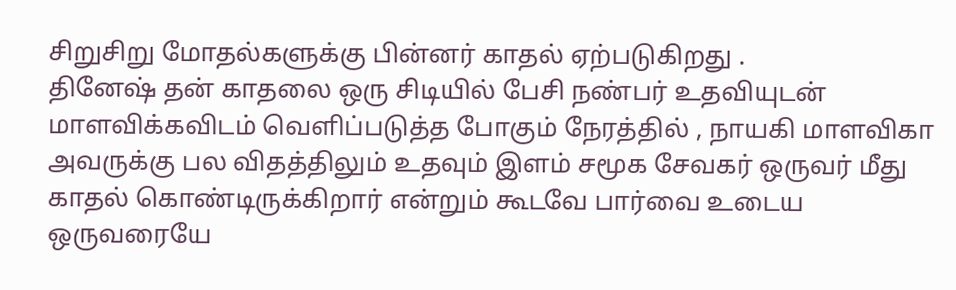சிறுசிறு மோதல்களுக்கு பின்னர் காதல் ஏற்படுகிறது .
தினேஷ் தன் காதலை ஒரு சிடியில் பேசி நண்பர் உதவியுடன் மாளவிக்கவிடம் வெளிப்படுத்த போகும் நேரத்தில் , நாயகி மாளவிகா அவருக்கு பல விதத்திலும் உதவும் இளம் சமூக சேவகர் ஒருவர் மீது காதல் கொண்டிருக்கிறார் என்றும் கூடவே பார்வை உடைய ஒருவரையே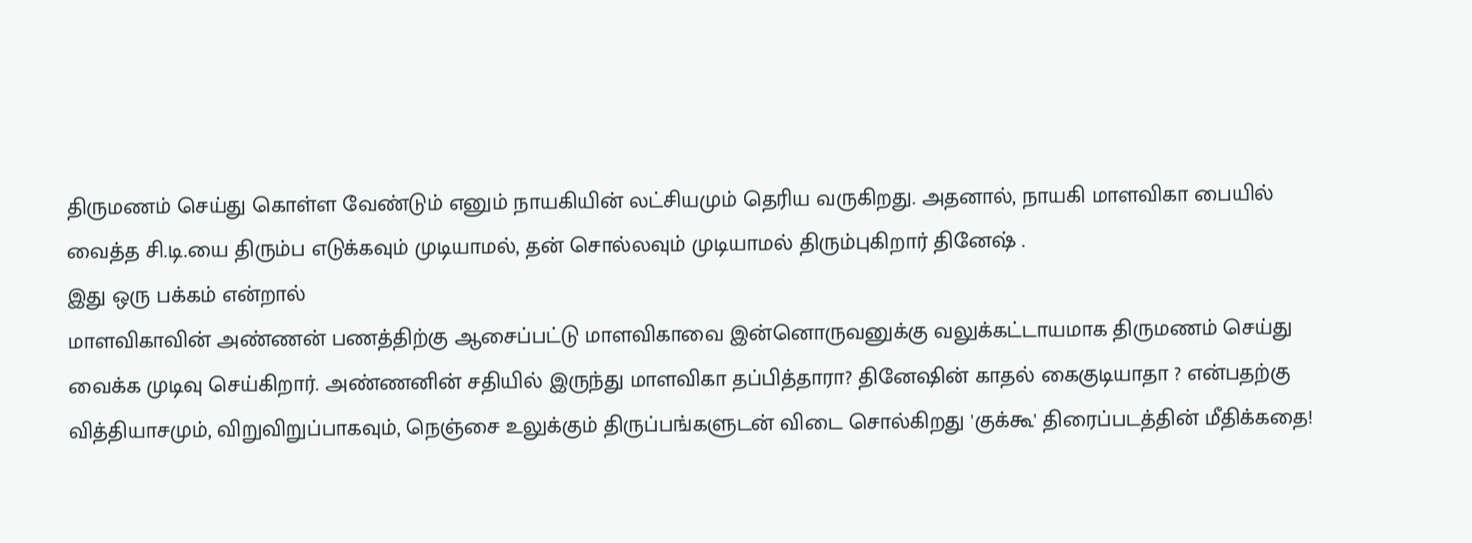திருமணம் செய்து கொள்ள வேண்டும் எனும் நாயகியின் லட்சியமும் தெரிய வருகிறது. அதனால், நாயகி மாளவிகா பையில் வைத்த சி.டி.யை திரும்ப எடுக்கவும் முடியாமல், தன் சொல்லவும் முடியாமல் திரும்புகிறார் தினேஷ் .
இது ஒரு பக்கம் என்றால்
மாளவிகாவின் அண்ணன் பணத்திற்கு ஆசைப்பட்டு மாளவிகாவை இன்னொருவனுக்கு வலுக்கட்டாயமாக திருமணம் செய்து வைக்க முடிவு செய்கிறார். அண்ணனின் சதியில் இருந்து மாளவிகா தப்பித்தாரா? தினேஷின் காதல் கைகுடியாதா ? என்பதற்கு வித்தியாசமும், விறுவிறுப்பாகவும், நெஞ்சை உலுக்கும் திருப்பங்களுடன் விடை சொல்கிறது 'குக்கூ' திரைப்படத்தின் மீதிக்கதை!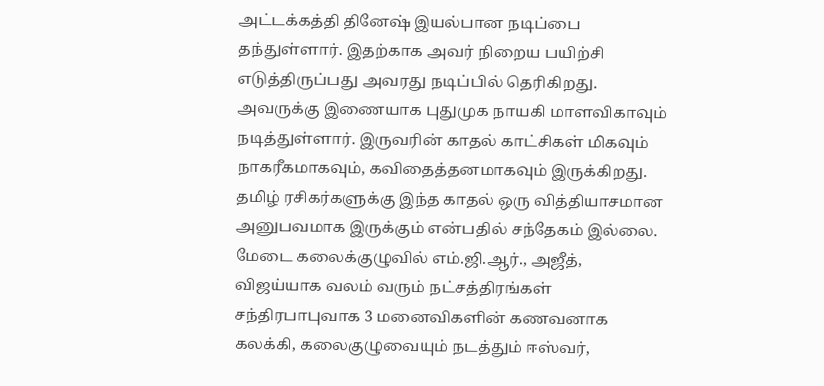அட்டக்கத்தி தினேஷ் இயல்பான நடிப்பை தந்துள்ளார். இதற்காக அவர் நிறைய பயிற்சி எடுத்திருப்பது அவரது நடிப்பில் தெரிகிறது. அவருக்கு இணையாக புதுமுக நாயகி மாளவிகாவும் நடித்துள்ளார். இருவரின் காதல் காட்சிகள் மிகவும் நாகரீகமாகவும், கவிதைத்தனமாகவும் இருக்கிறது. தமிழ் ரசிகர்களுக்கு இந்த காதல் ஒரு வித்தியாசமான அனுபவமாக இருக்கும் என்பதில் சந்தேகம் இல்லை.
மேடை கலைக்குழுவில் எம்.ஜி.ஆர்., அஜீத், விஜய்யாக வலம் வரும் நட்சத்திரங்கள் சந்திரபாபுவாக 3 மனைவிகளின் கணவனாக கலக்கி, கலைகுழுவையும் நடத்தும் ஈஸ்வர்,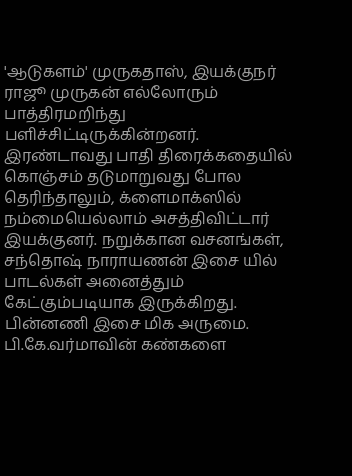'ஆடுகளம்' முருகதாஸ், இயக்குநர் ராஜூ முருகன் எல்லோரும் பாத்திரமறிந்து பளிச்சிட்டிருக்கின்றனர்.
இரண்டாவது பாதி திரைக்கதையில் கொஞ்சம் தடுமாறுவது போல தெரிந்தாலும், க்ளைமாக்ஸில் நம்மையெல்லாம் அசத்திவிட்டார் இயக்குனர். நறுக்கான வசனங்கள், சந்தொஷ் நாராயணன் இசை யில் பாடல்கள் அனைத்தும் கேட்கும்படியாக இருக்கிறது. பின்னணி இசை மிக அருமை. பி.கே.வர்மாவின் கண்களை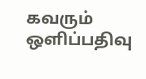கவரும் ஒளிப்பதிவு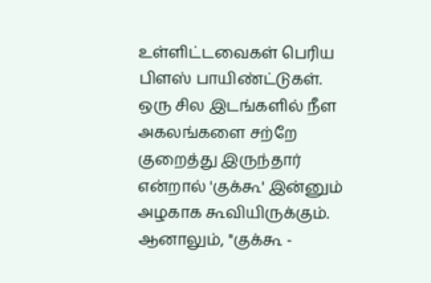உள்ளிட்டவைகள் பெரிய பிளஸ் பாயிண்ட்டுகள். ஒரு சில இடங்களில் நீள அகலங்களை சற்றே குறைத்து இருந்தார் என்றால் 'குக்கூ' இன்னும் அழகாக கூவியிருக்கும்.
ஆனாலும், ''குக்கூ -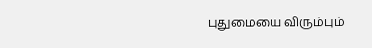புதுமையை விரும்பும்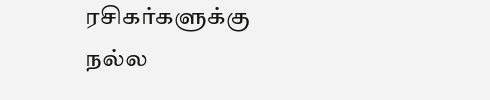ரசிகர்களுக்கு நல்ல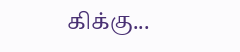கிக்கு...